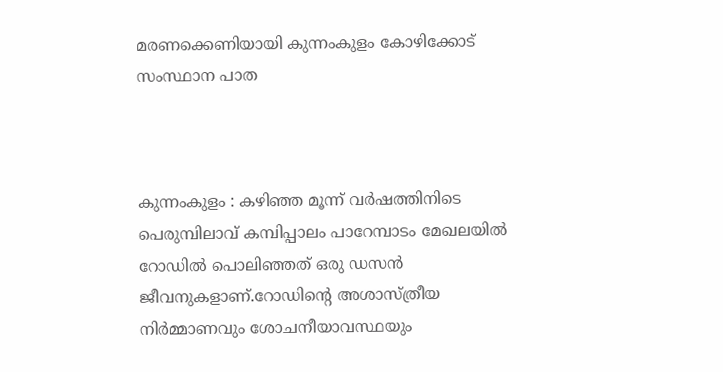മരണക്കെണിയായി കുന്നംകുളം കോഴിക്കോട്‌ സംസ്ഥാന പാത



കുന്നംകുളം : കഴിഞ്ഞ മൂന്ന് വർഷത്തിനിടെ പെരുമ്പിലാവ്‌ കമ്പിപ്പാലം പാറേമ്പാടം മേഖലയിൽ റോഡിൽ പൊലിഞ്ഞത്‌ ഒരു ഡസൻ ജീവനുകളാണ്‌.റോഡിന്റെ അശാസ്ത്രീയ നിർമ്മാണവും ശോചനീയാവസ്ഥയും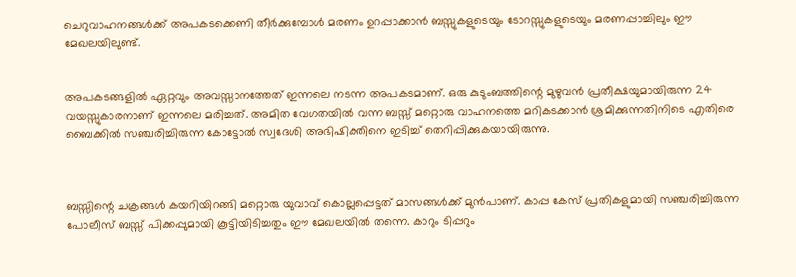ചെറുവാഹനങ്ങൾക്ക്‌ അപകടക്കെണി തീർക്കുമ്പോൾ മരണം ഉറപ്പാക്കാൻ ബസ്സുകളുടെയും ടോറസ്സുകളുടെയും മരണപ്പാച്ചിലും ഈ മേഖലയിലുണ്ട്‌.


അപകടങ്ങളിൽ ഏറ്റവും അവസ്സാനത്തേത്‌ ഇന്നലെ നടന്ന അപകടമാണ്‌‌. ഒരു കുടുംബത്തിന്റെ മുഴുവൻ പ്രതീക്ഷയുമായിരുന്ന 24 വയസ്സുകാരനാണ്‌ ഇന്നലെ മരിച്ചത്‌. അമിത വേഗതയിൽ വന്ന ബസ്സ്‌ മറ്റൊരു വാഹനത്തെ മറികടക്കാൻ ശ്രമിക്കുന്നതിനിടെ എതിരെ ബൈക്കിൽ സഞ്ചരിച്ചിരുന്ന കോട്ടോൽ സ്വദേശി അഭിഷിക്തിനെ ഇടിച്ച്‌ തെറിപ്പിക്കുകയായിരുന്നു.



ബസ്സിന്റെ ചക്രങ്ങൾ കയറിയിറങ്ങി മറ്റൊരു യുവാവ്‌ കൊല്ലപ്പെട്ടത്‌ മാസങ്ങൾക്ക്‌ മുൻപാണ്‌. കാപ്പ കേസ്‌ പ്രതികളുമായി സഞ്ചരിച്ചിരുന്ന പോലീസ്‌ ബസ്സ്‌ പിക്കപ്പുമായി കൂട്ടിയിടിച്ചതും ഈ മേഖലയിൽ തന്നെ. കാറും ടിപ്പറും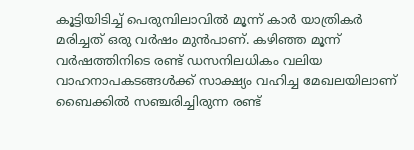കൂട്ടിയിടിച്ച്‌ പെരുമ്പിലാവിൽ മൂന്ന് കാർ യാത്രികർ മരിച്ചത്‌ ഒരു വർഷം മുൻപാണ്‌. കഴിഞ്ഞ മൂന്ന് വർഷത്തിനിടെ രണ്ട്‌ ഡസനിലധികം വലിയ വാഹനാപകടങ്ങൾക്ക്‌ സാക്ഷ്യം വഹിച്ച മേഖലയിലാണ്‌ ബൈക്കിൽ സഞ്ചരിച്ചിരുന്ന രണ്ട്‌‌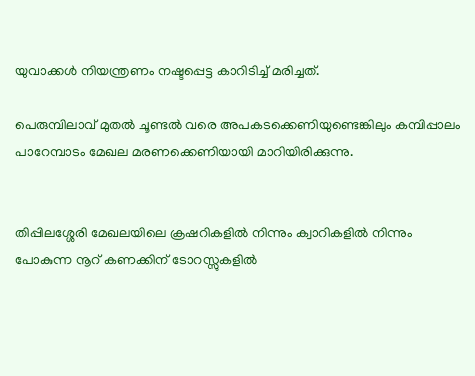യുവാക്കൾ നിയന്ത്രണം നഷ്ടപ്പെട്ട കാറിടിച്ച്‌ മരിച്ചത്‌.

പെരുമ്പിലാവ്‌ മുതൽ ചൂണ്ടൽ വരെ അപകടക്കെണിയുണ്ടെങ്കിലും കമ്പിപ്പാലം പാറേമ്പാടം മേഖല മരണക്കെണിയായി മാറിയിരിക്കുന്നു.


തിപ്പിലശ്ശേരി മേഖലയിലെ ക്രഷറികളിൽ നിന്നും ക്വാറികളിൽ നിന്നും പോകുന്ന നൂറ്‌ കണക്കിന്‌ ടോറസ്സുകളിൽ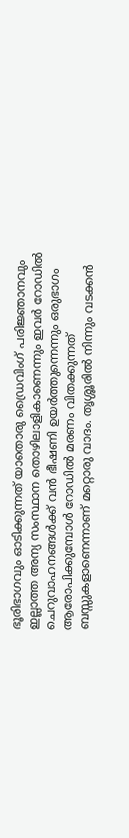ഭൂരിഭാഗവും ഓടിക്കുന്നത്‌ യാതൊരു ഡ്രൈവിംഗ്‌ പരിജ്ഞാനവും ഇല്ലാത്ത അന്യ സംസ്ഥാന തൊഴിലാളികാണെന്നും ഇവർ റോഡിൽ ചെറുവാഹനങ്ങൾക്ക്‌ വൻ ഭീഷണി ഉയർത്തുന്നെന്നും ഒരുഭാഗം ആരോപിക്കുമ്പോൾ റോഡിൽ മരണം വിതക്കുന്നത്‌ ബസ്സുകളാണെന്നാണ്‌ മറ്റൊരു വാദം. തൃശ്ശൂരിൽ നിന്നും വടക്കൻ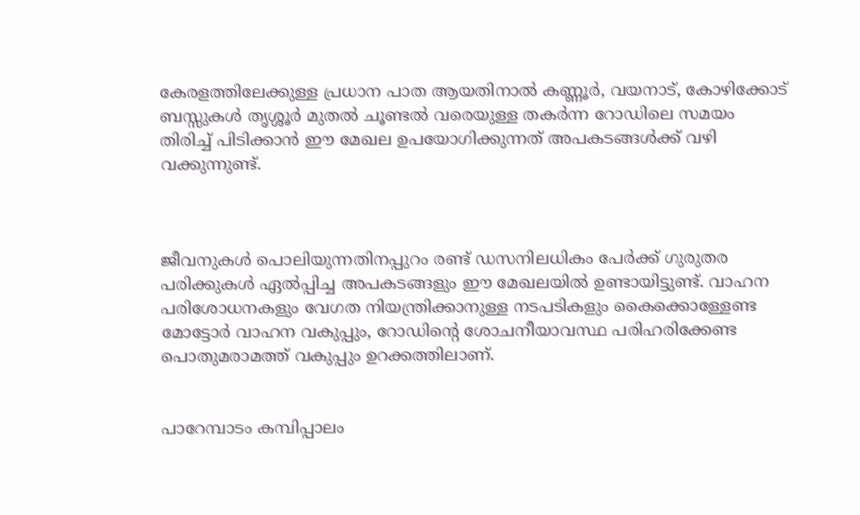കേരളത്തിലേക്കുള്ള പ്രധാന പാത ആയതിനാൽ കണ്ണൂർ, വയനാട്‌, കോഴിക്കോട്‌ ബസ്സുകൾ തൃശ്ശൂർ മുതൽ ചൂണ്ടൽ വരെയുള്ള തകർന്ന റോഡിലെ സമയം തിരിച്ച്‌ പിടിക്കാൻ ഈ മേഖല ഉപയോഗിക്കുന്നത്‌ അപകടങ്ങൾക്ക്‌ വഴി വക്കുന്നുണ്ട്‌.



ജീവനുകൾ പൊലിയുന്നതിനപ്പുറം രണ്ട്‌ ഡസനിലധികം പേർക്ക്‌ ഗുരുതര പരിക്കുകൾ ഏൽപ്പിച്ച അപകടങ്ങളും ഈ മേഖലയിൽ ഉണ്ടായിട്ടുണ്ട്‌. വാഹന പരിശോധനകളും വേഗത നിയന്ത്രിക്കാനുള്ള നടപടികളും കൈക്കൊള്ളേണ്ട മോട്ടോർ വാഹന വകുപ്പും, റോഡിന്റെ ശോചനീയാവസ്ഥ പരിഹരിക്കേണ്ട പൊതുമരാമത്ത്‌ വകുപ്പും ഉറക്കത്തിലാണ്‌.


പാറേമ്പാടം കമ്പിപ്പാലം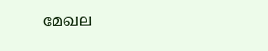മേഖല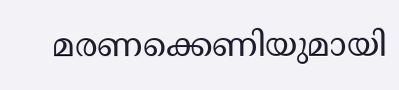മരണക്കെണിയുമായി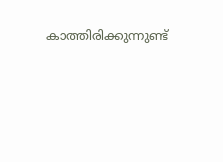കാത്തിരിക്കുന്നുണ്ട്‌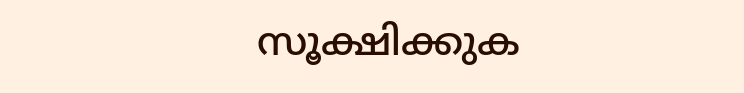സൂക്ഷിക്കുക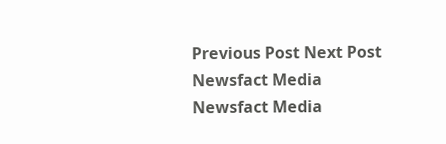Previous Post Next Post
Newsfact Media
Newsfact Media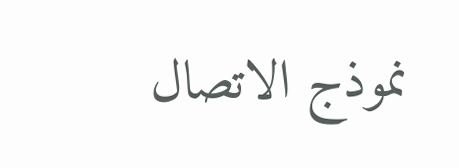نموذج الاتصال